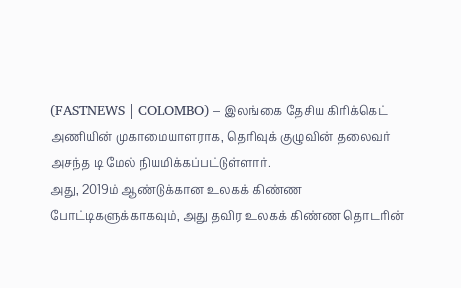(FASTNEWS | COLOMBO) – இலங்கை தேசிய கிரிக்கெட் அணியின் முகாமையாளராக, தெரிவுக் குழுவின் தலைவர் அசந்த டி மேல் நியமிக்கப்பட்டுள்ளார்.
அது, 2019ம் ஆண்டுக்கான உலகக் கிண்ண போட்டிகளுக்காகவும், அது தவிர உலகக் கிண்ண தொடரின்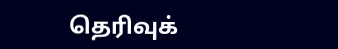தெரிவுக்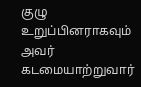குழு உறுப்பினராகவும் அவர் கடமையாற்றுவார்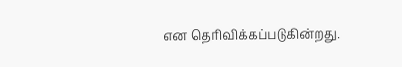என தெரிவிக்கப்படுகின்றது.